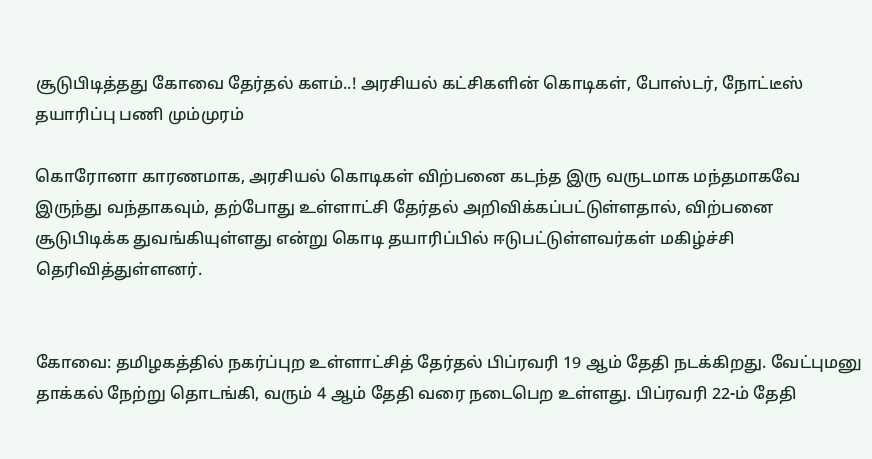சூடுபிடித்தது கோவை தேர்தல் களம்..! அரசியல் கட்சிகளின் கொடிகள், போஸ்டர், நோட்டீஸ் தயாரிப்பு பணி மும்முரம்

கொரோனா காரணமாக, அரசியல் கொடிகள் விற்பனை கடந்த இரு வருடமாக மந்தமாகவே இருந்து வந்தாகவும், தற்போது உள்ளாட்சி தேர்தல் அறிவிக்கப்பட்டுள்ளதால், விற்பனை சூடுபிடிக்க துவங்கியுள்ளது என்று கொடி தயாரிப்பில் ஈடுபட்டுள்ளவர்கள் மகிழ்ச்சி தெரிவித்துள்ளனர்.


கோவை: தமிழகத்தில் நகர்ப்புற உள்ளாட்சித் தேர்தல் பிப்ரவரி 19 ஆம் தேதி நடக்கிறது. வேட்புமனு தாக்கல் நேற்று தொடங்கி, வரும் 4 ஆம் தேதி வரை நடைபெற உள்ளது. பிப்ரவரி 22-ம் தேதி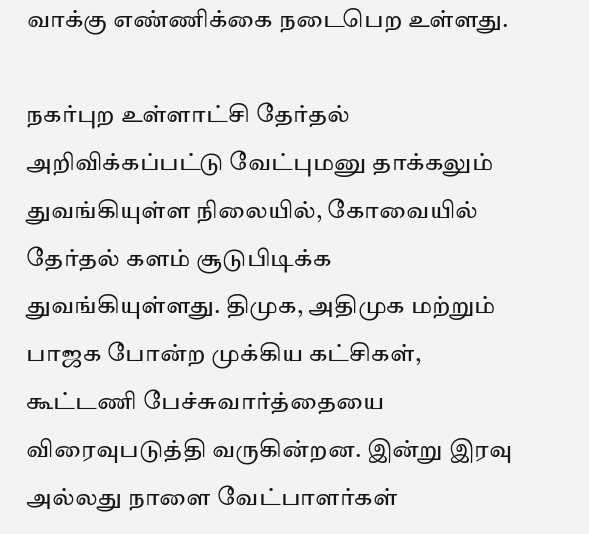வாக்கு எண்ணிக்கை நடைபெற உள்ளது.

நகர்புற உள்ளாட்சி தேர்தல் அறிவிக்கப்பட்டு வேட்புமனு தாக்கலும் துவங்கியுள்ள நிலையில், கோவையில் தேர்தல் களம் சூடுபிடிக்க துவங்கியுள்ளது. திமுக, அதிமுக மற்றும் பாஜக போன்ற முக்கிய கட்சிகள், கூட்டணி பேச்சுவார்த்தையை விரைவுபடுத்தி வருகின்றன. இன்று இரவு அல்லது நாளை வேட்பாளர்கள்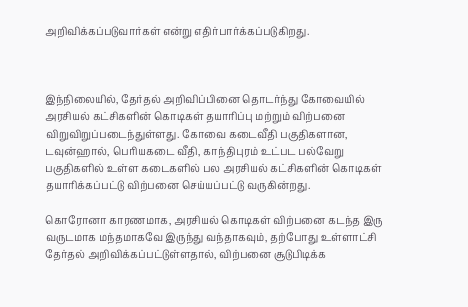அறிவிக்கப்படுவார்கள் என்று எதிர்பார்க்கப்படுகிறது.



இந்நிலையில், தேர்தல் அறிவிப்பினை தொடர்ந்து கோவையில் அரசியல் கட்சிகளின் கொடிகள் தயாரிப்பு மற்றும் விற்பனை விறுவிறுப்படைந்துள்ளது. கோவை கடைவீதி பகுதிகளான, டவுன்ஹால், பெரியகடை வீதி, காந்திபுரம் உட்பட பல்வேறு பகுதிகளில் உள்ள கடைகளில் பல அரசியல் கட்சிகளின் கொடிகள் தயாரிக்கப்பட்டு விற்பனை செய்யப்பட்டு வருகின்றது.

கொரோனா காரணமாக, அரசியல் கொடிகள் விற்பனை கடந்த இரு வருடமாக மந்தமாகவே இருந்து வந்தாகவும், தற்போது உள்ளாட்சி தேர்தல் அறிவிக்கப்பட்டுள்ளதால், விற்பனை சூடுபிடிக்க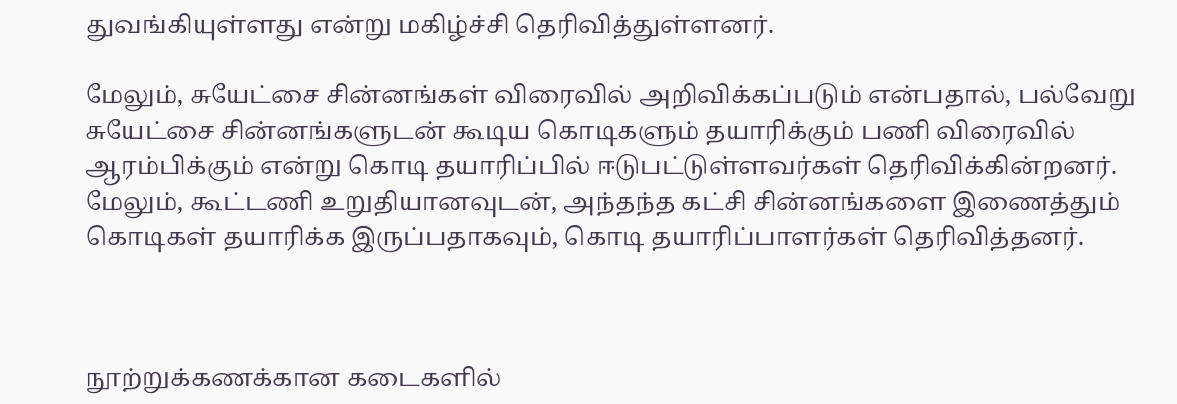துவங்கியுள்ளது என்று மகிழ்ச்சி தெரிவித்துள்ளனர்.

மேலும், சுயேட்சை சின்னங்கள் விரைவில் அறிவிக்கப்படும் என்பதால், பல்வேறு சுயேட்சை சின்னங்களுடன் கூடிய கொடிகளும் தயாரிக்கும் பணி விரைவில் ஆரம்பிக்கும் என்று கொடி தயாரிப்பில் ஈடுபட்டுள்ளவர்கள் தெரிவிக்கின்றனர். மேலும், கூட்டணி உறுதியானவுடன், அந்தந்த கட்சி சின்னங்களை இணைத்தும் கொடிகள் தயாரிக்க இருப்பதாகவும், கொடி தயாரிப்பாளர்கள் தெரிவித்தனர்.



நூற்றுக்கணக்கான கடைகளில்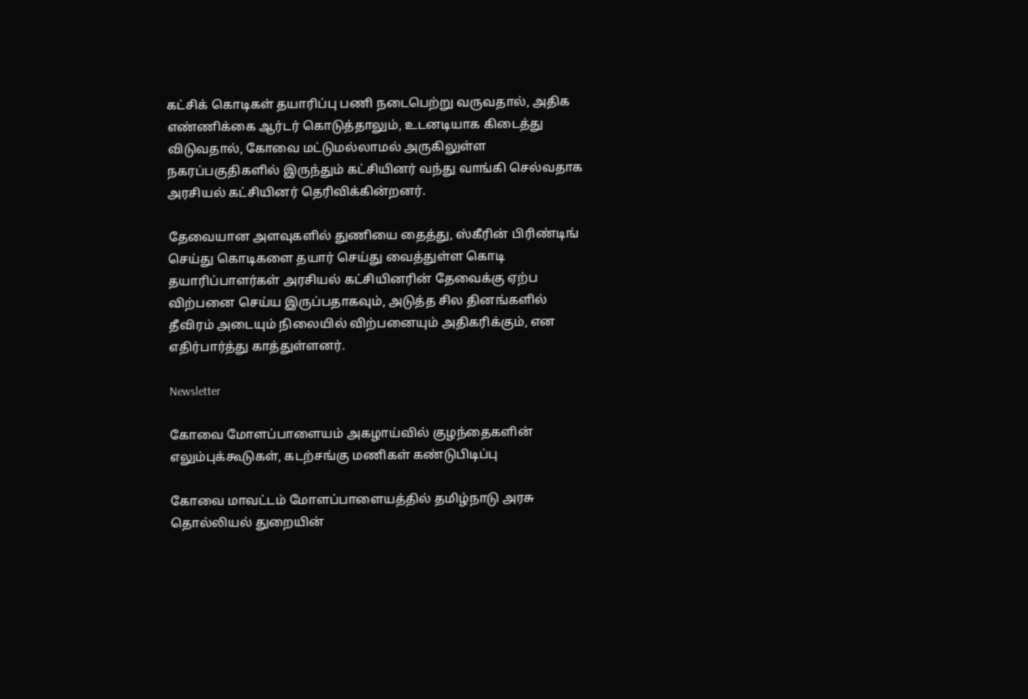கட்சிக் கொடிகள் தயாரிப்பு பணி நடைபெற்று வருவதால், அதிக எண்ணிக்கை ஆர்டர் கொடுத்தாலும், உடனடியாக கிடைத்து விடுவதால், கோவை மட்டுமல்லாமல் அருகிலுள்ள நகரப்பகுதிகளில் இருந்தும் கட்சியினர் வந்து வாங்கி செல்வதாக அரசியல் கட்சியினர் தெரிவிக்கின்றனர்.

தேவையான அளவுகளில் துணியை தைத்து, ஸ்கீரின் பிரிண்டிங் செய்து கொடிகளை தயார் செய்து வைத்துள்ள கொடி தயாரிப்பாளர்கள் அரசியல் கட்சியினரின் தேவைக்கு ஏற்ப விற்பனை செய்ய இருப்பதாகவும், அடுத்த சில தினங்களில் தீவிரம் அடையும் நிலையில் விற்பனையும் அதிகரிக்கும், என எதிர்பார்த்து காத்துள்ளனர்.

Newsletter

கோவை மோளப்பாளையம் அகழாய்வில் குழந்தைகளின் எலும்புக்கூடுகள், கடற்சங்கு மணிகள் கண்டுபிடிப்பு

கோவை மாவட்டம் மோளப்பாளையத்தில் தமிழ்நாடு அரசு தொல்லியல் துறையின்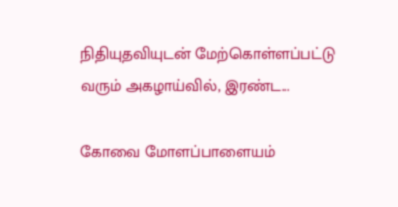நிதியுதவியுடன் மேற்கொள்ளப்பட்டு வரும் அகழாய்வில், இரண்ட...

கோவை மோளப்பாளையம்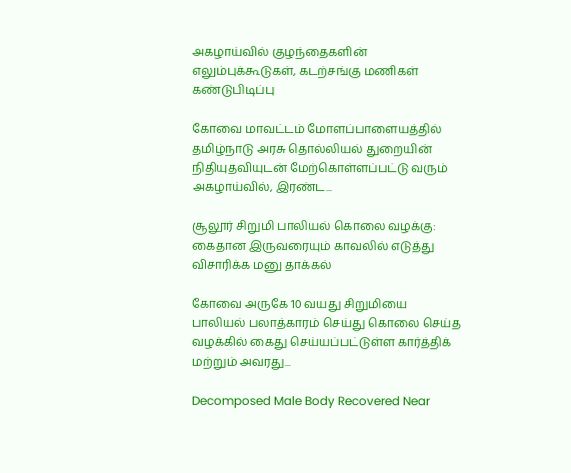அகழாய்வில் குழந்தைகளின் எலும்புக்கூடுகள், கடற்சங்கு மணிகள் கண்டுபிடிப்பு

கோவை மாவட்டம் மோளப்பாளையத்தில் தமிழ்நாடு அரசு தொல்லியல் துறையின் நிதியுதவியுடன் மேற்கொள்ளப்பட்டு வரும் அகழாய்வில், இரண்ட...

சூலூர் சிறுமி பாலியல் கொலை வழக்கு: கைதான இருவரையும் காவலில் எடுத்து விசாரிக்க மனு தாக்கல்

கோவை அருகே 10 வயது சிறுமியை பாலியல் பலாத்காரம் செய்து கொலை செய்த வழக்கில் கைது செய்யப்பட்டுள்ள கார்த்திக் மற்றும் அவரது...

Decomposed Male Body Recovered Near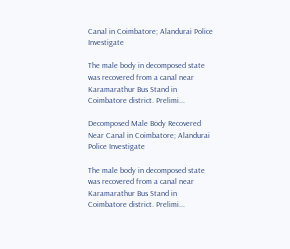Canal in Coimbatore; Alandurai Police Investigate

The male body in decomposed state was recovered from a canal near Karamarathur Bus Stand in Coimbatore district. Prelimi...

Decomposed Male Body Recovered Near Canal in Coimbatore; Alandurai Police Investigate

The male body in decomposed state was recovered from a canal near Karamarathur Bus Stand in Coimbatore district. Prelimi...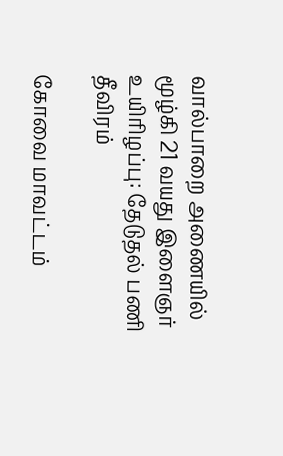வால்பாறை அணையில் மூழ்கி 21 வயது இளைஞர் உயிரிழப்பு: தேடுதல் பணி தீவிரம்

கோவை மாவட்டம்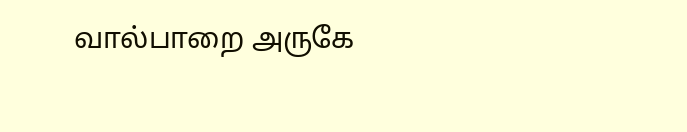வால்பாறை அருகே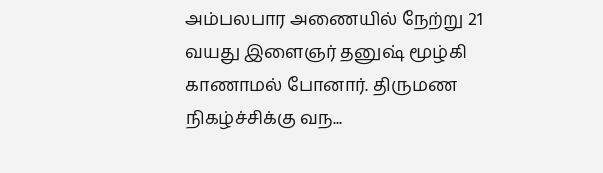அம்பலபார அணையில் நேற்று 21 வயது இளைஞர் தனுஷ் மூழ்கி காணாமல் போனார். திருமண நிகழ்ச்சிக்கு வந...